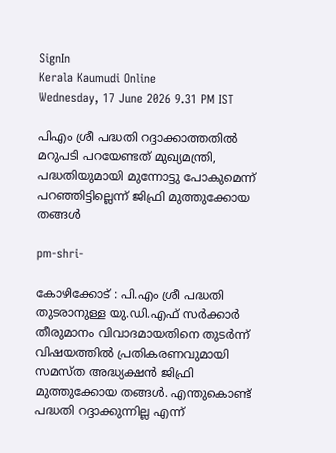SignIn
Kerala Kaumudi Online
Wednesday, 17 June 2026 9.31 PM IST

പിഎം ശ്രീ പദ്ധതി റദ്ദാക്കാത്തതിൽ മറുപടി പറയേണ്ടത് മുഖ്യമന്ത്രി, പദ്ധതിയുമായി മുന്നോട്ടു പോകുമെന്ന് പറഞ്ഞിട്ടില്ലെന്ന് ജിഫ്രി മുത്തുക്കോയ തങ്ങൾ

pm-shri-

കോഴിക്കോട് : പി.എം ശ്രീ പദ്ധതി തുടരാനുള്ള യു.ഡി.എഫ് സർക്കാർ തീരുമാനം വിവാദമായതിനെ തുടർന്ന് വിഷയത്തിൽ പ്രതികരണവുമായി സമസ്ത അദ്ധ്യക്ഷൻ ജിഫ്രി മുത്തുക്കോയ തങ്ങൾ. എന്തുകൊണ്ട് പദ്ധതി റദ്ദാക്കുന്നില്ല എന്ന്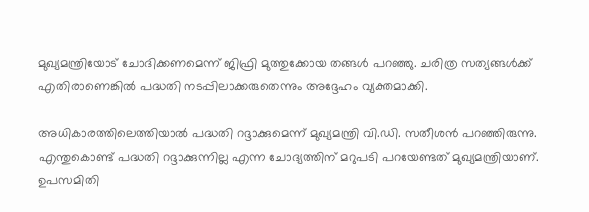മുഖ്യമന്ത്രിയോട് ചോദിക്കണമെന്ന് ജിഫ്രി മുത്തുക്കോയ തങ്ങൾ പറഞ്ഞു. ചരിത്ര സത്യങ്ങൾക്ക് എതിരാണെങ്കിൽ പദ്ധതി നടപ്പിലാക്കരുതെന്നും അദ്ദേഹം വ്യക്തമാക്കി.

അധികാരത്തിലെത്തിയാൽ പദ്ധതി റദ്ദാക്കുമെന്ന് മുഖ്യമന്ത്രി വി.ഡി. സതീശൻ പറഞ്ഞിരുന്നു. എന്തുകൊണ്ട് പദ്ധതി റദ്ദാക്കുന്നില്ല എന്ന ചോദ്യത്തിന് മറുപടി പറയേണ്ടത് മുഖ്യമന്ത്രിയാണ്. ഉപസമിതി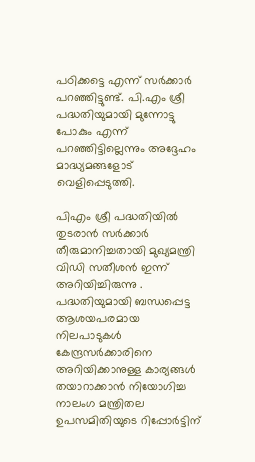പഠിക്കട്ടെ എന്ന് സർക്കാർ പറഞ്ഞിട്ടുണ്ട്. പി.എം ശ്രീ പദ്ധതിയുമായി മുന്നോട്ടു പോകും എന്ന് പറഞ്ഞിട്ടില്ലെന്നും അദ്ദേഹം മാദ്ധ്യമങ്ങളോട് വെളിപ്പെടുത്തി.

പിഎം ശ്രീ പദ്ധതിയിൽ തുടരാൻ സർക്കാർ തീരുമാനിച്ചതായി മുഖ്യമന്ത്രി വിഡി സതീശൻ ഇന്ന് അറിയിച്ചിരുന്നു . പദ്ധതിയുമായി ബന്ധപ്പെട്ട ആശയപരമായ നിലപാടുകൾ കേന്ദ്രസർക്കാരിനെ അറിയിക്കാനുള്ള കാര്യങ്ങൾ തയാറാക്കാൻ നിയോഗിച്ച നാലംഗ മന്ത്രിതല ഉപസമിതിയുടെ റിപ്പോർട്ടിന്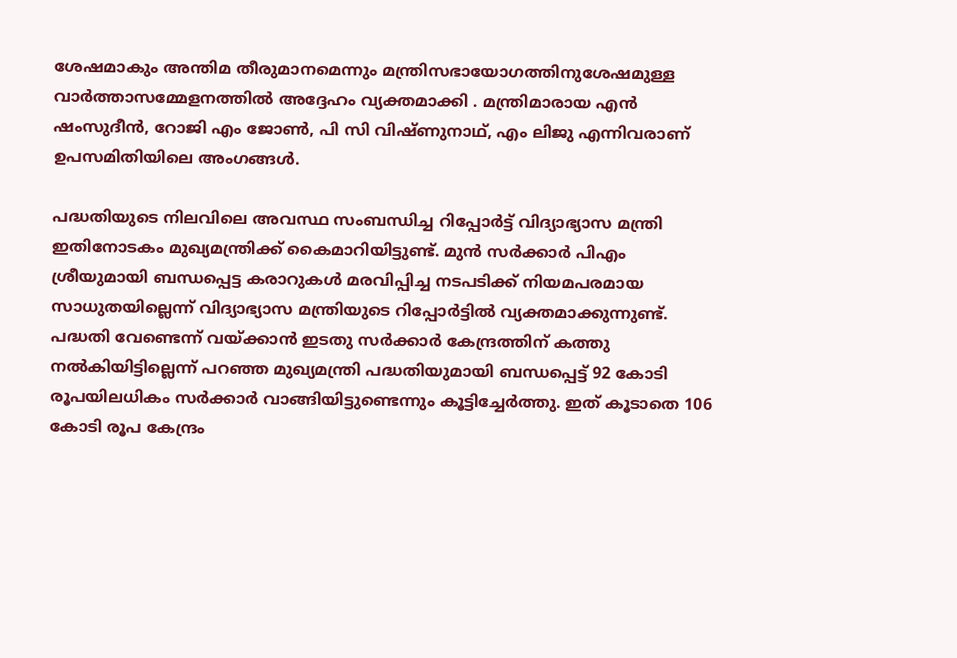ശേഷമാകും അന്തിമ തീരുമാനമെന്നും മന്ത്രിസഭായോഗത്തിനുശേഷമുള്ള വാർത്താസമ്മേളനത്തിൽ അദ്ദേഹം വ്യക്തമാക്കി . മന്ത്രിമാരായ എൻ ഷംസുദീൻ, റോജി എം ജോൺ, പി സി വിഷ്ണുനാഥ്, എം ലിജു എന്നിവരാണ് ഉപസമിതിയിലെ അംഗങ്ങൾ.

പദ്ധതിയുടെ നിലവിലെ അവസ്ഥ സംബന്ധിച്ച റിപ്പോർട്ട് വിദ്യാഭ്യാസ മന്ത്രി ഇതിനോടകം മുഖ്യമന്ത്രിക്ക് കൈമാറിയിട്ടുണ്ട്. മുൻ സർക്കാർ പിഎം ശ്രീയുമായി ബന്ധപ്പെട്ട കരാറുകൾ മരവിപ്പിച്ച നടപടിക്ക് നിയമപരമായ സാധുതയില്ലെന്ന് വിദ്യാഭ്യാസ മന്ത്രിയുടെ റിപ്പോർട്ടിൽ വ്യക്തമാക്കുന്നുണ്ട്. പദ്ധതി വേണ്ടെന്ന് വയ്ക്കാൻ ഇടതു സർക്കാർ കേന്ദ്രത്തിന് കത്തു നൽകിയിട്ടില്ലെന്ന് പറഞ്ഞ മുഖ്യമന്ത്രി പദ്ധതിയുമായി ബന്ധപ്പെട്ട് 92 കോടി രൂപയിലധികം സർക്കാർ വാങ്ങിയിട്ടുണ്ടെന്നും കൂട്ടിച്ചേർത്തു. ഇത് കൂടാതെ 106 കോടി രൂപ കേന്ദ്രം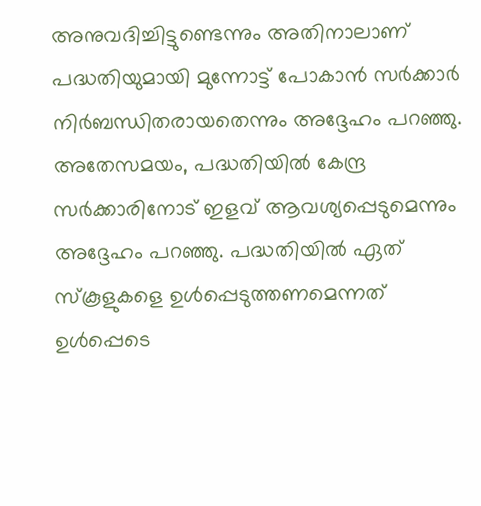അനുവദിച്ചിട്ടുണ്ടെന്നും അതിനാലാണ് പദ്ധതിയുമായി മുന്നോട്ട് പോകാൻ സർക്കാർ നിർബന്ധിതരായതെന്നും അദ്ദേഹം പറഞ്ഞു. അതേസമയം, പദ്ധതിയിൽ കേന്ദ്ര സർക്കാരിനോട് ഇളവ് ആവശ്യപ്പെടുമെന്നും അദ്ദേഹം പറഞ്ഞു. പദ്ധതിയിൽ ഏത് സ്‌കൂളുകളെ ഉൾപ്പെടുത്തണമെന്നത് ഉൾപ്പെടെ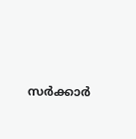സർക്കാർ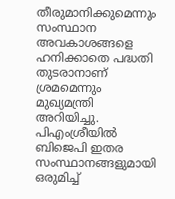തീരുമാനിക്കുമെന്നും സംസ്ഥാന അവകാശങ്ങളെ ഹനിക്കാതെ പദ്ധതി തുടരാനാണ് ശ്രമമെന്നും മുഖ്യമന്ത്രി അറിയിച്ചു. പിഎംശ്രീയിൽ ബിജെപി ഇതര സംസ്ഥാനങ്ങളുമായി ഒരുമിച്ച്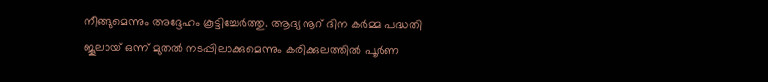നീങ്ങുമെന്നും അദ്ദേഹം കൂട്ടിച്ചേർത്തു. ആദ്യ നൂറ് ദിന കർമ്മ പദ്ധതി ജൂലായ് ഒന്ന് മുതൽ നടപ്പിലാക്കുമെന്നും കരിക്കുലത്തിൽ പൂർണ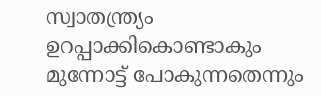സ്വാതന്ത്ര്യം ഉറപ്പാക്കികൊണ്ടാകും മുന്നോട്ട് പോകുന്നതെന്നും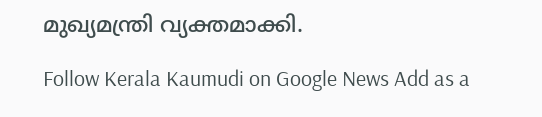മുഖ്യമന്ത്രി വ്യക്തമാക്കി.

Follow Kerala Kaumudi on Google News Add as a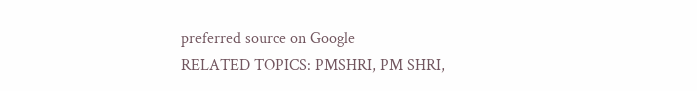preferred source on Google
RELATED TOPICS: PMSHRI, PM SHRI,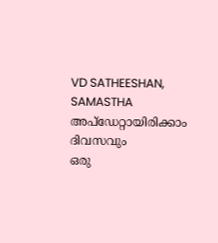VD SATHEESHAN, SAMASTHA
അപ്ഡേറ്റായിരിക്കാം ദിവസവും
ഒരു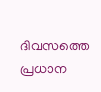ദിവസത്തെ പ്രധാന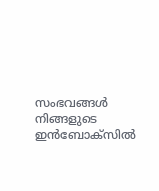സംഭവങ്ങൾ നിങ്ങളുടെ ഇൻബോക്സിൽ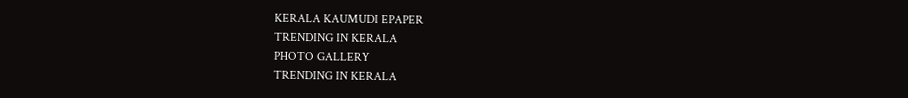KERALA KAUMUDI EPAPER
TRENDING IN KERALA
PHOTO GALLERY
TRENDING IN KERALA